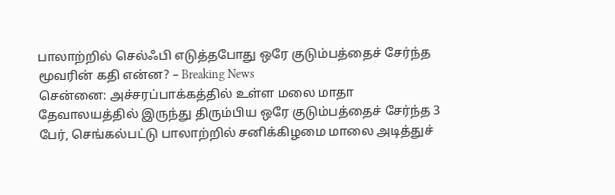பாலாற்றில் செல்ஃபி எடுத்தபோது ஒரே குடும்பத்தைச் சேர்ந்த மூவரின் கதி என்ன? – Breaking News
சென்னை: அச்சரப்பாக்கத்தில் உள்ள மலை மாதா தேவாலயத்தில் இருந்து திரும்பிய ஒரே குடும்பத்தைச் சேர்ந்த 3 பேர், செங்கல்பட்டு பாலாற்றில் சனிக்கிழமை மாலை அடித்துச்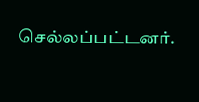செல்லப்பட்டனர்.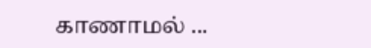காணாமல் ...